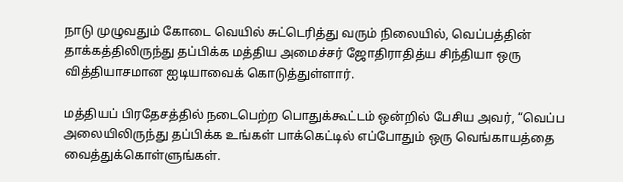நாடு முழுவதும் கோடை வெயில் சுட்டெரித்து வரும் நிலையில், வெப்பத்தின் தாக்கத்திலிருந்து தப்பிக்க மத்திய அமைச்சர் ஜோதிராதித்ய சிந்தியா ஒரு வித்தியாசமான ஐடியாவைக் கொடுத்துள்ளார்.

மத்தியப் பிரதேசத்தில் நடைபெற்ற பொதுக்கூட்டம் ஒன்றில் பேசிய அவர், “வெப்ப அலையிலிருந்து தப்பிக்க உங்கள் பாக்கெட்டில் எப்போதும் ஒரு வெங்காயத்தை வைத்துக்கொள்ளுங்கள்.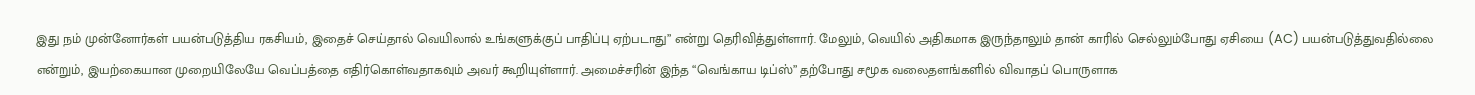இது நம் முன்னோர்கள் பயன்படுத்திய ரகசியம், இதைச் செய்தால் வெயிலால் உங்களுக்குப் பாதிப்பு ஏற்படாது” என்று தெரிவித்துள்ளார். மேலும், வெயில் அதிகமாக இருந்தாலும் தான் காரில் செல்லும்போது ஏசியை (AC) பயன்படுத்துவதில்லை என்றும், இயற்கையான முறையிலேயே வெப்பத்தை எதிர்கொள்வதாகவும் அவர் கூறியுள்ளார். அமைச்சரின் இந்த “வெங்காய டிப்ஸ்” தற்போது சமூக வலைதளங்களில் விவாதப் பொருளாக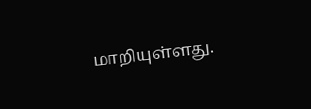மாறியுள்ளது.